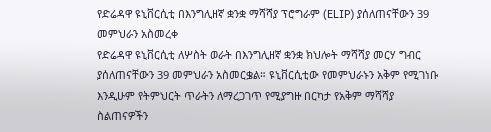የድሬዳዋ ዩኒቨርሲቲ በእንግሊዘኛ ቋንቋ ማሻሻያ ፕሮግራም (ELIP) ያሰለጠናቸውን 39 መምህራን አስመረቀ
የድሬዳዋ ዩኒቨርሲቲ ለሦስት ወራት በእንግሊዘኛ ቋንቋ ክህሎት ማሻሻያ መርሃ ግብር ያሰለጠናቸውን 39 መምህራን አስመርቌል። ዩኒቨርሲቲው የመምህራኑን አቅም የሚገነቡ እንዲሁም የትምህርት ጥራትን ለማረጋገጥ የሚያግዙ በርካታ የአቅም ማሻሻያ ስልጠናዎችን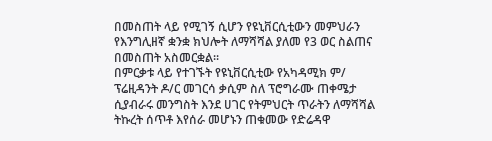በመስጠት ላይ የሚገኝ ሲሆን የዩኒቨርሲቲውን መምህራን የእንግሊዘኛ ቋንቋ ክህሎት ለማሻሻል ያለመ የ3 ወር ስልጠና በመስጠት አስመርቋል፡፡
በምርቃቱ ላይ የተገኙት የዩኒቨርሲቲው የአካዳሚክ ም/ ፕሬዚዳንት ዶ/ር መገርሳ ቃሲም ስለ ፕሮግራሙ ጠቀሜታ ሲያብራሩ መንግስት እንደ ሀገር የትምህርት ጥራትን ለማሻሻል ትኩረት ሰጥቶ እየሰራ መሆኑን ጠቁመው የድሬዳዋ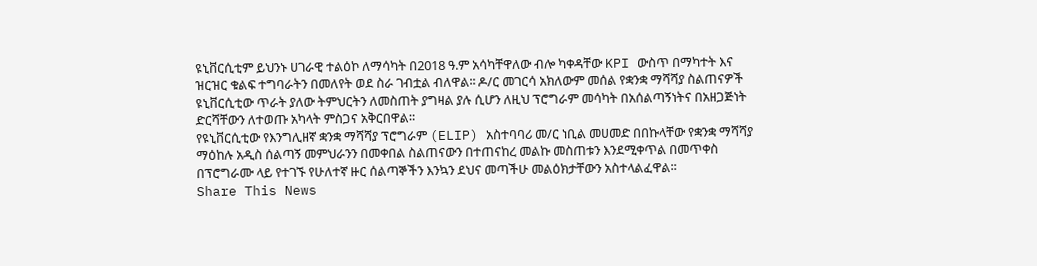ዩኒቨርሲቲም ይህንኑ ሀገራዊ ተልዕኮ ለማሳካት በ2018 ዓ.ም አሳካቸዋለው ብሎ ካቀዳቸው KPI ውስጥ በማካተት እና ዝርዝር ቁልፍ ተግባራትን በመለየት ወደ ስራ ገብቷል ብለዋል፡፡ ዶ/ር መገርሳ አክለውም መሰል የቋንቋ ማሻሻያ ስልጠናዎች ዩኒቨርሲቲው ጥራት ያለው ትምህርትን ለመስጠት ያግዛል ያሉ ሲሆን ለዚህ ፕሮግራም መሳካት በአሰልጣኝነትና በአዘጋጅነት ድርሻቸውን ለተወጡ አካላት ምስጋና አቅርበዋል።
የዩኒቨርሲቲው የእንግሊዘኛ ቋንቋ ማሻሻያ ፕሮግራም (ELIP) አስተባባሪ መ/ር ነቢል መሀመድ በበኩላቸው የቋንቋ ማሻሻያ ማዕከሉ አዲስ ሰልጣኝ መምህራንን በመቀበል ስልጠናውን በተጠናከረ መልኩ መስጠቱን እንደሚቀጥል በመጥቀስ በፕሮግራሙ ላይ የተገኙ የሁለተኛ ዙር ሰልጣኞችን እንኳን ደህና መጣችሁ መልዕክታቸውን አስተላልፈዋል፡፡
Share This News